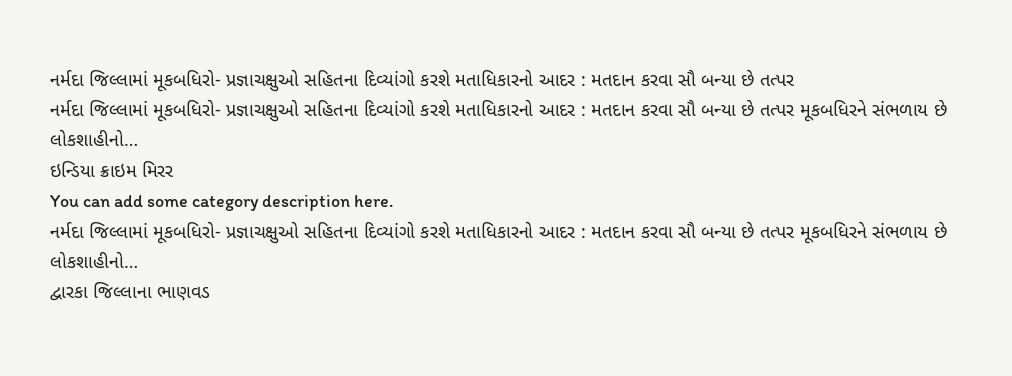નર્મદા જિલ્લામાં મૂકબધિરો- પ્રજ્ઞાચક્ષુઓ સહિતના દિવ્યાંગો કરશે મતાધિકારનો આદર : મતદાન કરવા સૌ બન્યા છે તત્પર
નર્મદા જિલ્લામાં મૂકબધિરો- પ્રજ્ઞાચક્ષુઓ સહિતના દિવ્યાંગો કરશે મતાધિકારનો આદર : મતદાન કરવા સૌ બન્યા છે તત્પર મૂકબધિરને સંભળાય છે લોકશાહીનો…
ઇન્ડિયા ક્રાઇમ મિરર
You can add some category description here.
નર્મદા જિલ્લામાં મૂકબધિરો- પ્રજ્ઞાચક્ષુઓ સહિતના દિવ્યાંગો કરશે મતાધિકારનો આદર : મતદાન કરવા સૌ બન્યા છે તત્પર મૂકબધિરને સંભળાય છે લોકશાહીનો…
દ્વારકા જિલ્લાના ભાણવડ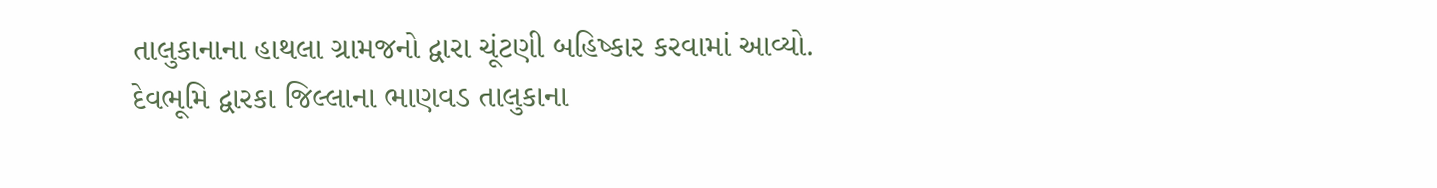તાલુકાનાના હાથલા ગ્રામજનો દ્વારા ચૂંટણી બહિષ્કાર કરવામાં આવ્યો. દેવભૂમિ દ્વારકા જિલ્લાના ભાણવડ તાલુકાના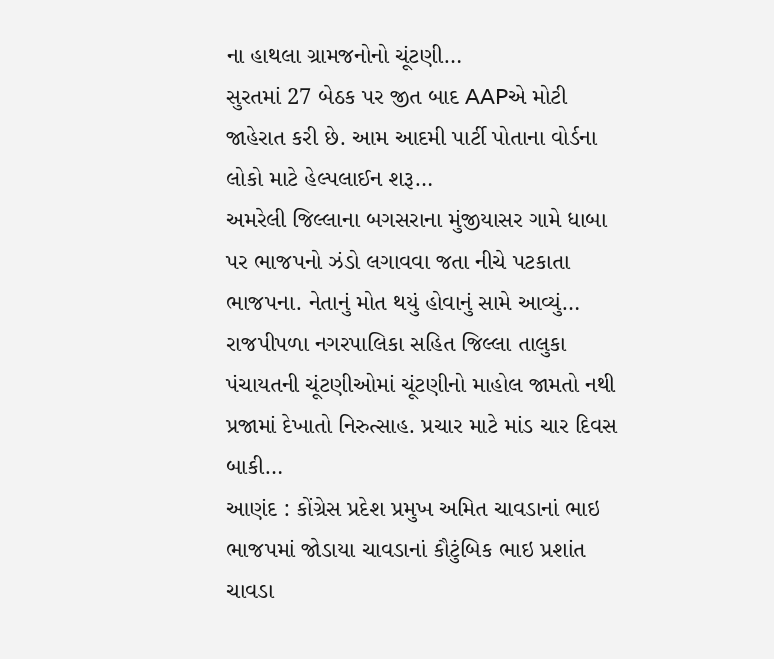ના હાથલા ગ્રામજનોનો ચૂંટણી…
સુરતમાં 27 બેઠક પર જીત બાદ AAPએ મોટી જાહેરાત કરી છે. આમ આદમી પાર્ટી પોતાના વોર્ડના લોકો માટે હેલ્પલાઈન શરૂ…
અમરેલી જિલ્લાના બગસરાના મુંજીયાસર ગામે ધાબા પર ભાજપનો ઝંડો લગાવવા જતા નીચે પટકાતા ભાજપના. નેતાનું મોત થયું હોવાનું સામે આવ્યું…
રાજપીપળા નગરપાલિકા સહિત જિલ્લા તાલુકા પંચાયતની ચૂંટણીઓમાં ચૂંટણીનો માહોલ જામતો નથી પ્રજામાં દેખાતો નિરુત્સાહ. પ્રચાર માટે માંડ ચાર દિવસ બાકી…
આણંદ : કોંગ્રેસ પ્રદેશ પ્રમુખ અમિત ચાવડાનાં ભાઇ ભાજપમાં જોડાયા ચાવડાનાં કૌટુંબિક ભાઇ પ્રશાંત ચાવડા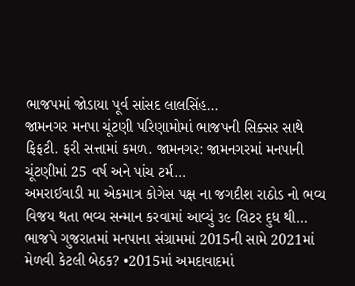ભાજપમાં જોડાયા પૂર્વ સાંસદ લાલસિંહ…
જામનગર મનપા ચૂંટણી પરિણામોમાં ભાજપની સિક્સર સાથે ફિફટી. ફરી સત્તામાં કમળ. જામનગર: જામનગરમાં મનપાની ચૂંટણીમાં 25 વર્ષ અને પાંચ ટર્મ…
અમરાઈવાડી મા એકમાત્ર કોગેસ પક્ષ ના જગદીશ રાઠોડ નો ભવ્ય વિજય થતા ભવ્ય સન્માન કરવામાં આવ્યું ૩૯ લિટર દુધ થી…
ભાજપે ગુજરાતમાં મનપાના સંગ્રામમાં 2015ની સામે 2021માં મેળવી કેટલી બેઠક? •2015માં અમદાવાદમાં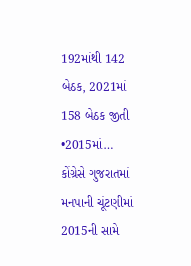192માંથી 142 બેઠક, 2021માં 158 બેઠક જીતી •2015માં…
કોંગ્રેસે ગુજરાતમાં મનપાની ચૂંટણીમાં 2015ની સામે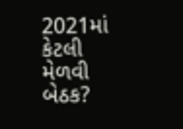2021માં કેટલી મેળવી બેઠક?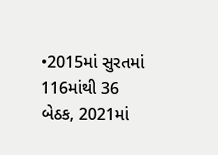•2015માં સુરતમાં 116માંથી 36 બેઠક, 2021માં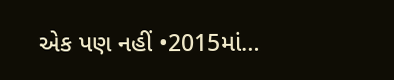એક પણ નહીં •2015માં…